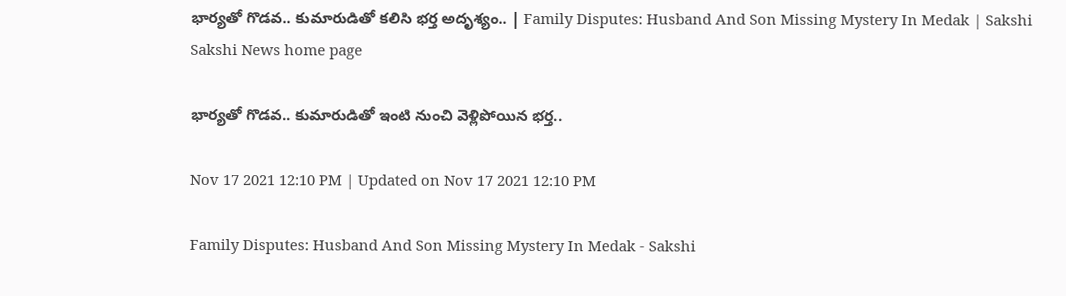భార్యతో గొడవ.. కుమారుడితో కలిసి భర్త అదృశ్యం.. | Family Disputes: Husband And Son Missing Mystery In Medak | Sakshi
Sakshi News home page

భార్యతో గొడవ.. కుమారుడితో ఇంటి నుంచి వెళ్లిపోయిన భర్త..

Nov 17 2021 12:10 PM | Updated on Nov 17 2021 12:10 PM

Family Disputes: Husband And Son Missing Mystery In Medak - Sakshi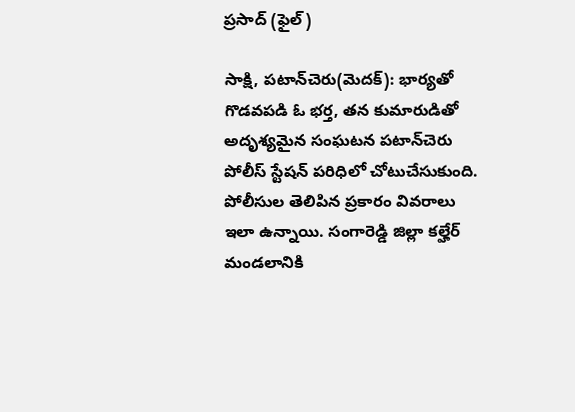ప్రసాద్‌ (ఫైల్‌)

సాక్షి, పటాన్‌చెరు(మెదక్‌): భార్యతో గొడవపడి ఓ భర్త, తన కుమారుడితో అదృశ్యమైన సంఘటన పటాన్‌చెరు పోలీస్‌ స్టేషన్‌ పరిధిలో చోటుచేసుకుంది. పోలీసుల తెలిపిన ప్రకారం వివరాలు ఇలా ఉన్నాయి. సంగారెడ్డి జిల్లా కల్హేర్‌ మండలానికి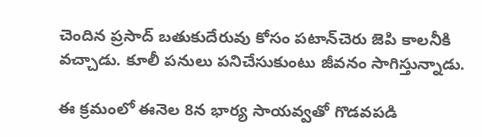చెందిన ప్రసాద్‌ బతుకుదేరువు కోసం పటాన్‌చెరు జెపి కాలనీకి వచ్చాడు. కూలీ పనులు పనిచేసుకుంటు జీవనం సాగిస్తున్నాడు.

ఈ క్రమంలో ఈనెల 8న భార్య సాయవ్వతో గొడవపడి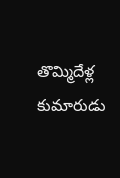తొమ్మిదేళ్ల కుమారుడు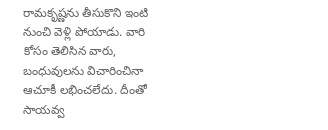రామకృష్ణను తీసుకొని ఇంటి నుంచి వెళ్లి పోయాడు. వారి కోసం తెలిసిన వారు, బంధువులను విచారించినా ఆచూకీ లభించలేదు. దీంతో సాయవ్వ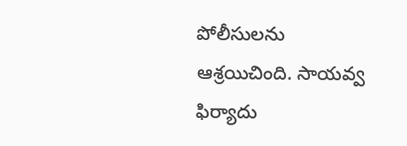పోలీసులను ఆశ్రయిచింది. సాయవ్వ ఫిర్యాదు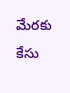మేరకు కేసు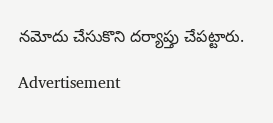నమోదు చేసుకొని దర్యాప్తు చేపట్టారు.

Advertisement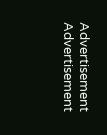Advertisement
Advertisement